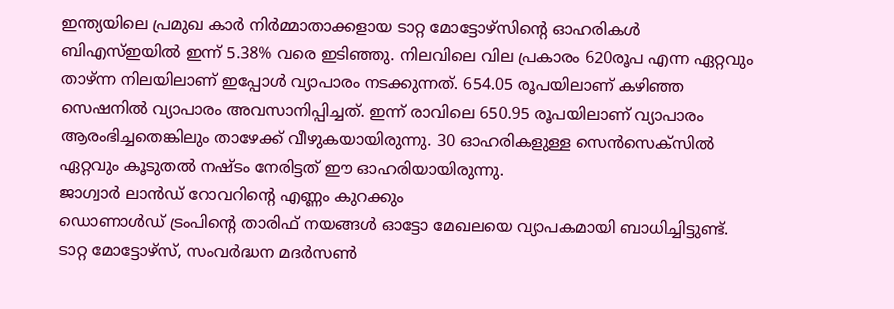ഇന്ത്യയിലെ പ്രമുഖ കാർ നിർമ്മാതാക്കളായ ടാറ്റ മോട്ടോഴ്സിന്റെ ഓഹരികൾ ബിഎസ്ഇയിൽ ഇന്ന് 5.38% വരെ ഇടിഞ്ഞു. നിലവിലെ വില പ്രകാരം 620രൂപ എന്ന ഏറ്റവും താഴ്ന്ന നിലയിലാണ് ഇപ്പോൾ വ്യാപാരം നടക്കുന്നത്. 654.05 രൂപയിലാണ് കഴിഞ്ഞ സെഷനിൽ വ്യാപാരം അവസാനിപ്പിച്ചത്. ഇന്ന് രാവിലെ 650.95 രൂപയിലാണ് വ്യാപാരം ആരംഭിച്ചതെങ്കിലും താഴേക്ക് വീഴുകയായിരുന്നു. 30 ഓഹരികളുള്ള സെൻസെക്സിൽ ഏറ്റവും കൂടുതൽ നഷ്ടം നേരിട്ടത് ഈ ഓഹരിയായിരുന്നു.
ജാഗ്വാർ ലാൻഡ് റോവറിൻ്റെ എണ്ണം കുറക്കും
ഡൊണാൾഡ് ട്രംപിൻ്റെ താരിഫ് നയങ്ങൾ ഓട്ടോ മേഖലയെ വ്യാപകമായി ബാധിച്ചിട്ടുണ്ട്. ടാറ്റ മോട്ടോഴ്സ്, സംവർദ്ധന മദർസൺ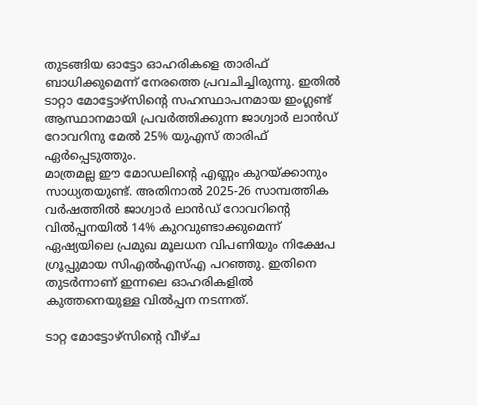തുടങ്ങിയ ഓട്ടോ ഓഹരികളെ താരിഫ് ബാധിക്കുമെന്ന് നേരത്തെ പ്രവചിച്ചിരുന്നു. ഇതിൽ ടാറ്റാ മോട്ടോഴ്സിൻ്റെ സഹസ്ഥാപനമായ ഇംഗ്ലണ്ട് ആസ്ഥാനമായി പ്രവർത്തിക്കുന്ന ജാഗ്വാർ ലാൻഡ് റോവറിനു മേൽ 25% യുഎസ് താരിഫ് ഏർപ്പെടുത്തും.
മാത്രമല്ല ഈ മോഡലിൻ്റെ എണ്ണം കുറയ്ക്കാനും സാധ്യതയുണ്ട്. അതിനാൽ 2025-26 സാമ്പത്തിക വർഷത്തിൽ ജാഗ്വാർ ലാൻഡ് റോവറിന്റെ വിൽപ്പനയിൽ 14% കുറവുണ്ടാക്കുമെന്ന് ഏഷ്യയിലെ പ്രമുഖ മൂലധന വിപണിയും നിക്ഷേപ ഗ്രൂപ്പുമായ സിഎൽഎസ്എ പറഞ്ഞു. ഇതിനെ തുടർന്നാണ് ഇന്നലെ ഓഹരികളിൽ കുത്തനെയുള്ള വിൽപ്പന നടന്നത്.

ടാറ്റ മോട്ടോഴ്സിന്റെ വീഴ്ച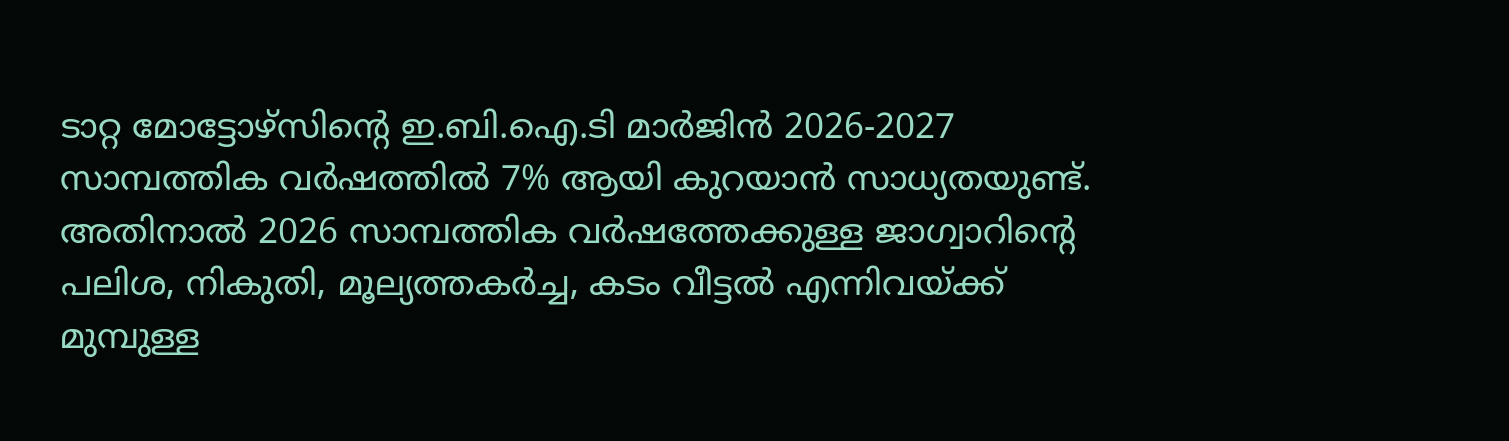ടാറ്റ മോട്ടോഴ്സിന്റെ ഇ.ബി.ഐ.ടി മാർജിൻ 2026-2027 സാമ്പത്തിക വർഷത്തിൽ 7% ആയി കുറയാൻ സാധ്യതയുണ്ട്. അതിനാൽ 2026 സാമ്പത്തിക വർഷത്തേക്കുള്ള ജാഗ്വാറിന്റെ പലിശ, നികുതി, മൂല്യത്തകർച്ച, കടം വീട്ടൽ എന്നിവയ്ക്ക് മുമ്പുള്ള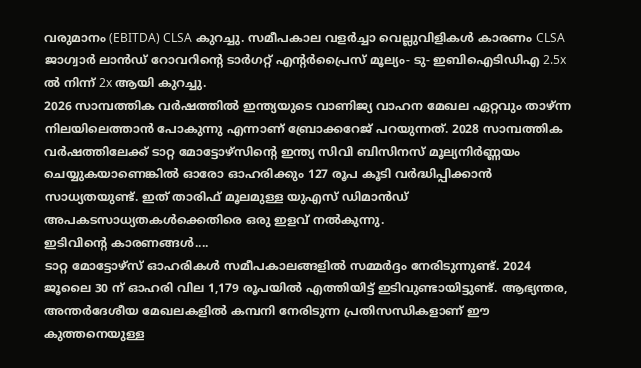വരുമാനം (EBITDA) CLSA കുറച്ചു. സമീപകാല വളർച്ചാ വെല്ലുവിളികൾ കാരണം CLSA ജാഗ്വാർ ലാൻഡ് റോവറിന്റെ ടാർഗറ്റ് എന്റർപ്രൈസ് മൂല്യം- ടു- ഇബിഐടിഡിഎ 2.5x ൽ നിന്ന് 2x ആയി കുറച്ചു.
2026 സാമ്പത്തിക വർഷത്തിൽ ഇന്ത്യയുടെ വാണിജ്യ വാഹന മേഖല ഏറ്റവും താഴ്ന്ന നിലയിലെത്താൻ പോകുന്നു എന്നാണ് ബ്രോക്കറേജ് പറയുന്നത്. 2028 സാമ്പത്തിക വർഷത്തിലേക്ക് ടാറ്റ മോട്ടോഴ്സിന്റെ ഇന്ത്യ സിവി ബിസിനസ് മൂല്യനിർണ്ണയം ചെയ്യുകയാണെങ്കിൽ ഓരോ ഓഹരിക്കും 127 രൂപ കൂടി വർദ്ധിപ്പിക്കാൻ സാധ്യതയുണ്ട്. ഇത് താരിഫ് മൂലമുള്ള യുഎസ് ഡിമാൻഡ് അപകടസാധ്യതകൾക്കെതിരെ ഒരു ഇളവ് നൽകുന്നു.
ഇടിവിൻ്റെ കാരണങ്ങൾ....
ടാറ്റ മോട്ടോഴ്സ് ഓഹരികൾ സമീപകാലങ്ങളിൽ സമ്മർദ്ദം നേരിടുന്നുണ്ട്. 2024 ജൂലൈ 30 ന് ഓഹരി വില 1,179 രൂപയിൽ എത്തിയിട്ട് ഇടിവുണ്ടായിട്ടുണ്ട്. ആഭ്യന്തര, അന്തർദേശീയ മേഖലകളിൽ കമ്പനി നേരിടുന്ന പ്രതിസന്ധികളാണ് ഈ കുത്തനെയുള്ള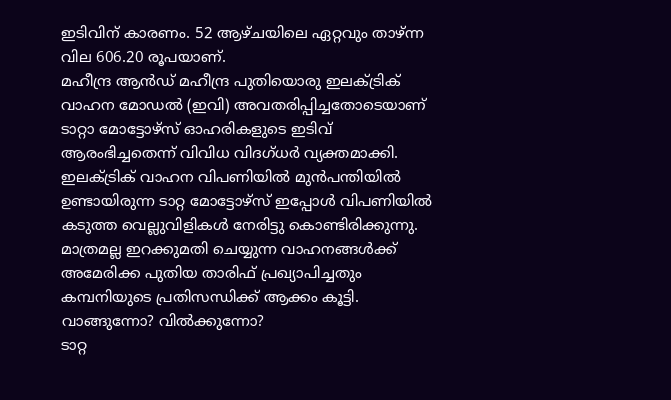ഇടിവിന് കാരണം. 52 ആഴ്ചയിലെ ഏറ്റവും താഴ്ന്ന വില 606.20 രൂപയാണ്.
മഹീന്ദ്ര ആൻഡ് മഹീന്ദ്ര പുതിയൊരു ഇലക്ട്രിക് വാഹന മോഡൽ (ഇവി) അവതരിപ്പിച്ചതോടെയാണ് ടാറ്റാ മോട്ടോഴ്സ് ഓഹരികളുടെ ഇടിവ് ആരംഭിച്ചതെന്ന് വിവിധ വിദഗ്ധർ വ്യക്തമാക്കി. ഇലക്ട്രിക് വാഹന വിപണിയിൽ മുൻപന്തിയിൽ ഉണ്ടായിരുന്ന ടാറ്റ മോട്ടോഴ്സ് ഇപ്പോൾ വിപണിയിൽ കടുത്ത വെല്ലുവിളികൾ നേരിട്ടു കൊണ്ടിരിക്കുന്നു. മാത്രമല്ല ഇറക്കുമതി ചെയ്യുന്ന വാഹനങ്ങൾക്ക് അമേരിക്ക പുതിയ താരിഫ് പ്രഖ്യാപിച്ചതും കമ്പനിയുടെ പ്രതിസന്ധിക്ക് ആക്കം കൂട്ടി.
വാങ്ങുന്നോ? വിൽക്കുന്നോ?
ടാറ്റ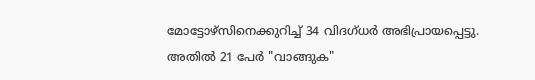മോട്ടോഴ്സിനെക്കുറിച്ച് 34 വിദഗ്ധർ അഭിപ്രായപ്പെട്ടു. അതിൽ 21 പേർ "വാങ്ങുക"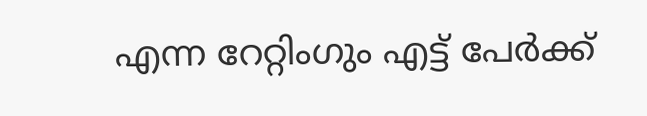എന്ന റേറ്റിംഗും എട്ട് പേർക്ക്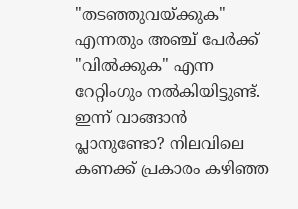"തടഞ്ഞുവയ്ക്കുക" എന്നതും അഞ്ച് പേർക്ക് "വിൽക്കുക" എന്ന റേറ്റിംഗും നൽകിയിട്ടുണ്ട്. ഇന്ന് വാങ്ങാൻ പ്ലാനുണ്ടോ? നിലവിലെ കണക്ക് പ്രകാരം കഴിഞ്ഞ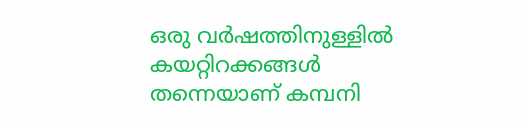ഒരു വർഷത്തിനുള്ളിൽ കയറ്റിറക്കങ്ങൾ തന്നെയാണ് കമ്പനി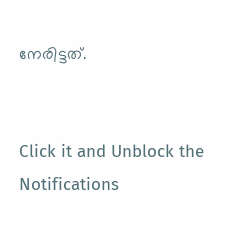നേരിട്ടത്.


Click it and Unblock the Notifications